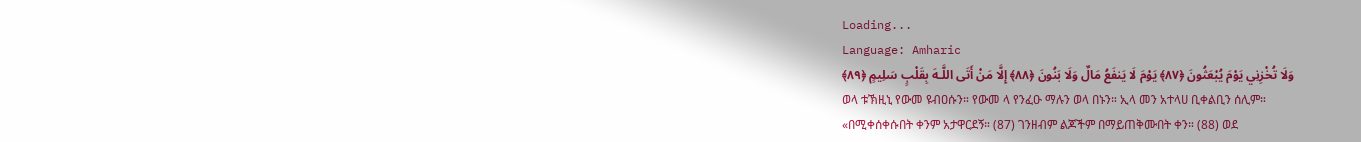Loading...
Language: Amharic
وَلَا تُخْزِنِي يَوْمَ يُبْعَثُونَ ﴿٨٧﴾ يَوْمَ لَا يَنفَعُ مَالٌ وَلَا بَنُونَ ﴿٨٨﴾ إِلَّا مَنْ أَتَى اللَّـهَ بِقَلْبٍ سَلِيمٍ ﴿٨٩﴾
ወላ ቱኽዚኒ የውመ ዩብዐሱን። የውመ ላ የንፈዑ ማሉን ወላ በኑን። ኢላ መን አተላሀ ቢቀልቢን ሰሊም።
«በሚቀሰቀሱበት ቀንም አታዋርደኝ። (87) ገንዘብም ልጆችም በማይጠቅሙበት ቀን። (88) ወደ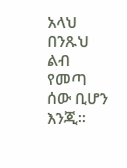አላህ በንጹህ ልብ የመጣ ሰው ቢሆን እንጂ።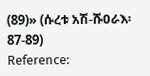(89)» (ሱረቱ አሽ-ሹዐራእ፡ 87-89)
Reference: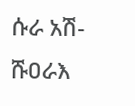ሱራ አሽ-ሹዐራእ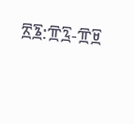፳፮:፹፯-፹፱